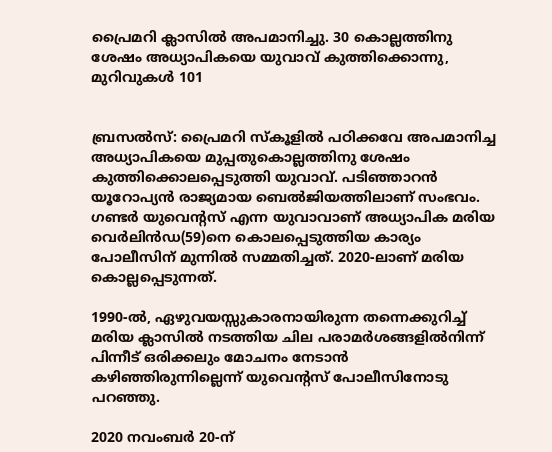പ്രൈമറി ക്ലാസിൽ അപമാനിച്ചു. 30 കൊല്ലത്തിനു ശേഷം അധ്യാപികയെ യുവാവ് കുത്തിക്കൊന്നു, മുറിവുകൾ 101


ബ്രസൽസ്: പ്രൈമറി സ്കൂളിൽ പഠിക്കവേ അപമാനിച്ച അധ്യാപികയെ മുപ്പതുകൊല്ലത്തിനു ശേഷം കുത്തിക്കൊലപ്പെടുത്തി യുവാവ്. പടിഞ്ഞാറൻ യൂറോപ്യൻ രാജ്യമായ ബെൽജിയത്തിലാണ് സംഭവം. ഗണ്ടർ യുവെന്റസ് എന്ന യുവാവാണ് അധ്യാപിക മരിയ വെർലിൻഡ(59)നെ കൊലപ്പെടുത്തിയ കാര്യം പോലീസിന് മുന്നിൽ സമ്മതിച്ചത്. 2020-ലാണ് മരിയ കൊല്ലപ്പെടുന്നത്.

1990-ൽ, ഏഴുവയസ്സുകാരനായിരുന്ന തന്നെക്കുറിച്ച് മരിയ ക്ലാസിൽ നടത്തിയ ചില പരാമർശങ്ങളിൽനിന്ന് പിന്നീട് ഒരിക്കലും മോചനം നേടാൻ കഴിഞ്ഞിരുന്നില്ലെന്ന് യുവെന്റസ് പോലീസിനോടു പറഞ്ഞു.

2020 നവംബർ 20-ന്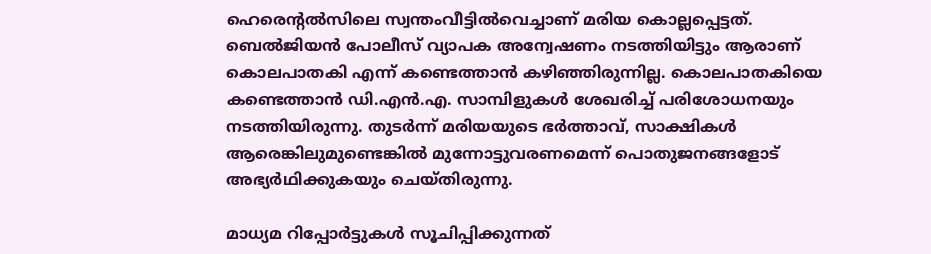ഹെരെന്റൽസിലെ സ്വന്തംവീട്ടിൽവെച്ചാണ് മരിയ കൊല്ലപ്പെട്ടത്. ബെൽജിയൻ പോലീസ് വ്യാപക അന്വേഷണം നടത്തിയിട്ടും ആരാണ് കൊലപാതകി എന്ന് കണ്ടെത്താൻ കഴിഞ്ഞിരുന്നില്ല. കൊലപാതകിയെ കണ്ടെത്താൻ ഡി.എൻ.എ. സാമ്പിളുകൾ ശേഖരിച്ച് പരിശോധനയും നടത്തിയിരുന്നു. തുടർന്ന് മരിയയുടെ ഭർത്താവ്, സാക്ഷികൾ ആരെങ്കിലുമുണ്ടെങ്കിൽ മുന്നോട്ടുവരണമെന്ന് പൊതുജനങ്ങളോട് അഭ്യർഥിക്കുകയും ചെയ്തിരുന്നു.

മാധ്യമ റിപ്പോർട്ടുകൾ സൂചിപ്പിക്കുന്നത്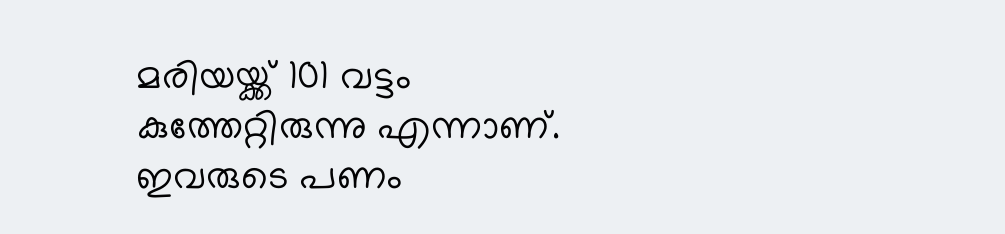മരിയയ്ക്ക് 101 വട്ടം കുത്തേറ്റിരുന്നു എന്നാണ്. ഇവരുടെ പണം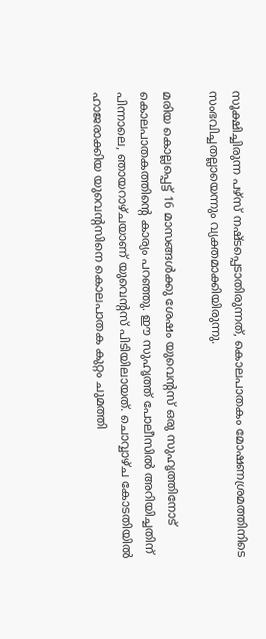സൂക്ഷിച്ചിരുന്ന പഴ്സ് നഷ്ടപ്പെടാതിരുന്നത്, കൊലപാതകം മോഷണശ്രമത്തിനിടെ സംഭവിച്ചതല്ലായെന്നും വ്യക്തമാക്കിയിരുന്നു.

മരിയ കൊല്ലപ്പെട്ട് 16 മാസങ്ങൾക്കു ശേഷം യുവെന്റസ് ഒരു സുഹൃത്തിനോട് കൊലപാതകത്തിന്റെ കാര്യം പറഞ്ഞു. ഈ സുഹൃത്ത് പോലീസിൽ അറിയിച്ചതിന് പിന്നാലെ, ഞായറാഴ്ചയാണ് യുവെന്റസ് പിടിയിലായത്. ചൊവ്വാഴ്ച കോടതിയിൽ ഹാജരാക്കിയ യുവെന്റസിനെ കൊലപാതക കുറ്റം ചുമത്തി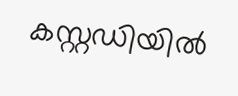കസ്റ്റഡിയിൽ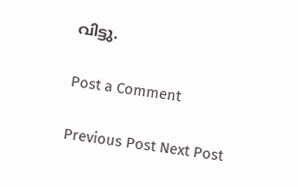വിട്ടു.

Post a Comment

Previous Post Next Post